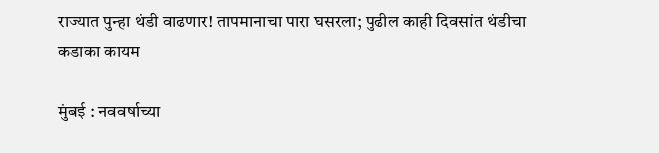राज्यात पुन्हा थंडी वाढणार! तापमानाचा पारा घसरला; पुढील काही दिवसांत थंडीचा कडाका कायम

मुंबई : नववर्षाच्या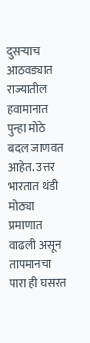दुसऱ्याच आठवड्यात राज्यातील हवामानात पुन्हा मोठे बदल जाणवत आहेत. उत्तर भारतात थंडी मोठ्या प्रमाणात वाढली असून तापमानचा पारा ही घसरत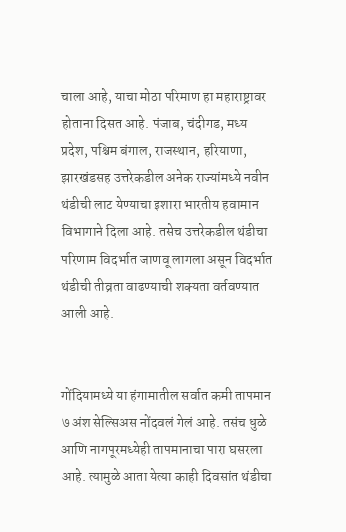चाला आहे, याचा मोठा परिमाण हा महाराष्ट्रावर होताना दिसत आहे. पंजाब, चंदीगड, मध्य प्रदेश, पश्चिम बंगाल, राजस्थान, हरियाणा, झारखंडसह उत्तरेकडील अनेक राज्यांमध्ये नवीन थंडीची लाट येण्याचा इशारा भारतीय हवामान विभागाने दिला आहे. तसेच उत्तरेकडील थंडीचा परिणाम विदर्भात जाणवू लागला असून विदर्भात थंडीची तीव्रता वाढण्याची शक्यता वर्तवण्यात आली आहे.


गोंदियामध्ये या हंगामातील सर्वात कमी तापमान ७ अंश सेल्सिअस नोंदवलं गेलं आहे. तसंच धुळे आणि नागपूरमध्येही तापमानाचा पारा घसरला आहे. त्यामुळे आता येत्या काही दिवसांत थंडीचा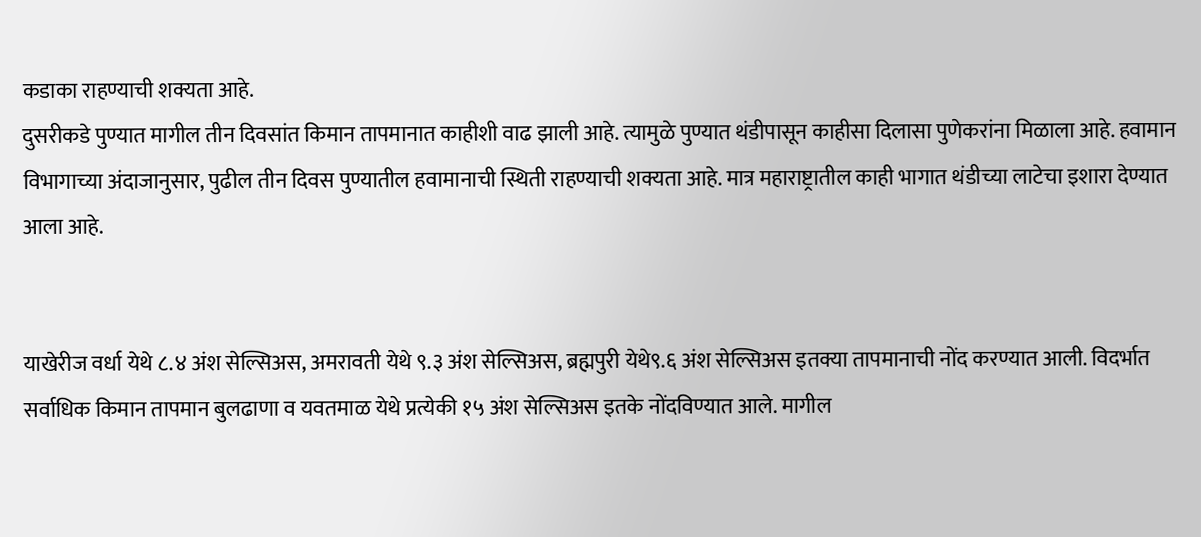कडाका राहण्याची शक्यता आहे.
दुसरीकडे पुण्यात मागील तीन दिवसांत किमान तापमानात काहीशी वाढ झाली आहे. त्यामुळे पुण्यात थंडीपासून काहीसा दिलासा पुणेकरांना मिळाला आहे. हवामान विभागाच्या अंदाजानुसार, पुढील तीन दिवस पुण्यातील हवामानाची स्थिती राहण्याची शक्यता आहे. मात्र महाराष्ट्रातील काही भागात थंडीच्या लाटेचा इशारा देण्यात आला आहे.


याखेरीज वर्धा येथे ८.४ अंश सेल्सिअस, अमरावती येथे ९.३ अंश सेल्सिअस, ब्रह्मपुरी येथे९.६ अंश सेल्सिअस इतक्या तापमानाची नोंद करण्यात आली. विदर्भात सर्वाधिक किमान तापमान बुलढाणा व यवतमाळ येथे प्रत्येकी १५ अंश सेल्सिअस इतके नोंदविण्यात आले. मागील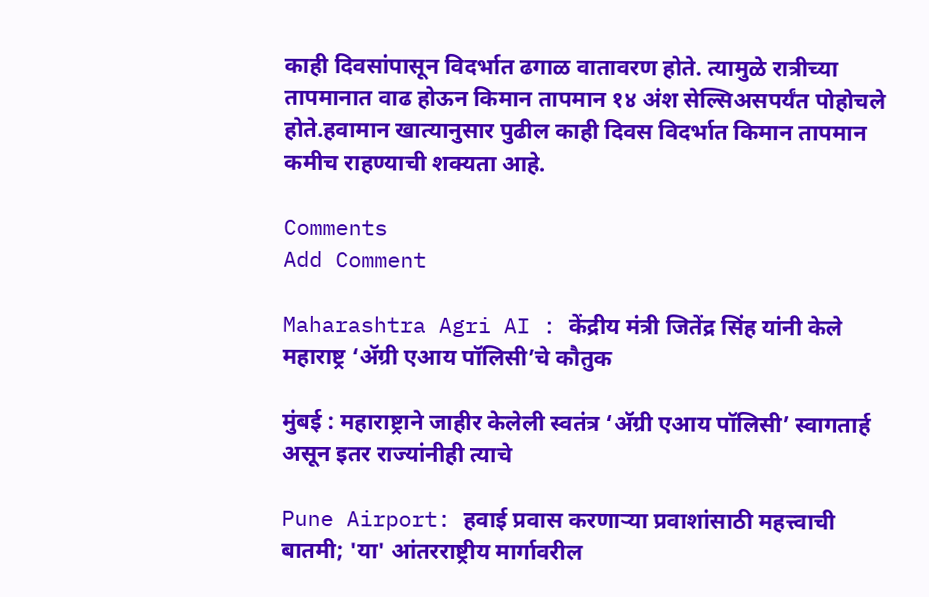काही दिवसांपासून विदर्भात ढगाळ वातावरण होते. त्यामुळे रात्रीच्या तापमानात वाढ होऊन किमान तापमान १४ अंश सेल्सिअसपर्यंत पोहोचले होते.हवामान खात्यानुसार पुढील काही दिवस विदर्भात किमान तापमान कमीच राहण्याची शक्यता आहे.

Comments
Add Comment

Maharashtra Agri AI : केंद्रीय मंत्री जितेंद्र सिंह यांनी केले महाराष्ट्र ‘ॲग्री एआय पॉलिसी’चे कौतुक

मुंबई : महाराष्ट्राने जाहीर केलेली स्वतंत्र ‘अ‍ॅग्री एआय पॉलिसी’ स्वागतार्ह असून इतर राज्यांनीही त्याचे

Pune Airport: हवाई प्रवास करणाऱ्या प्रवाशांसाठी महत्त्वाची बातमी; 'या' आंतरराष्ट्रीय मार्गावरील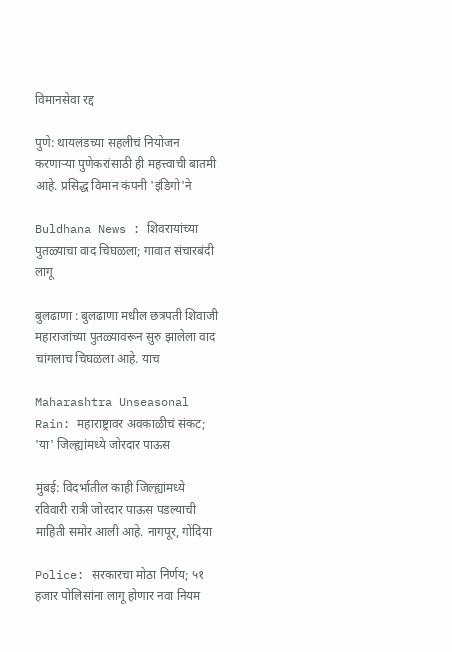विमानसेवा रद्द

पुणे: थायलंडच्या सहलीचं नियोजन करणाऱ्या पुणेकरांसाठी ही महत्त्वाची बातमी आहे. प्रसिद्ध विमान कंपनी 'इंडिगो'ने

Buldhana News : शिवरायांच्या पुतळ्याचा वाद चिघळला; गावात संचारबंदी लागू

बुलढाणा : बुलढाणा मधील छत्रपती शिवाजी महाराजांच्या पुतळ्यावरून सुरु झालेला वाद चांगलाच चिघळला आहे. याच

Maharashtra Unseasonal Rain: महाराष्ट्रावर अवकाळीचं संकट; 'या' जिल्ह्यांमध्ये जोरदार पाऊस

मुंबई: विदर्भातील काही जिल्ह्यांमध्ये रविवारी रात्री जोरदार पाऊस पडल्याची माहिती समोर आली आहे. नागपूर, गोंदिया

Police: सरकारचा मोठा निर्णय; ५१ हजार पोलिसांना लागू होणार नवा नियम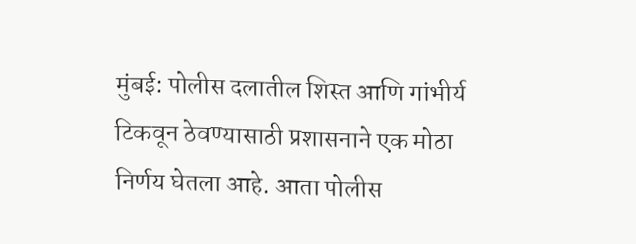मुंबई: पोलीस दलातील शिस्त आणि गांभीर्य टिकवून ठेवण्यासाठी प्रशासनाने एक मोठा निर्णय घेतला आहे. आता पोलीस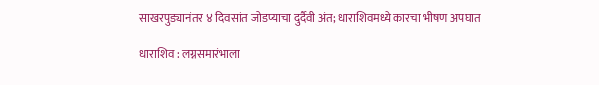साखरपुड्यानंतर ४ दिवसांत जोडप्याचा दुर्दैवी अंत; धाराशिवमध्ये कारचा भीषण अपघात

धाराशिव : लग्नसमारंभाला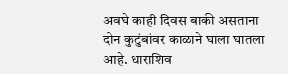अवघे काही दिवस बाकी असताना दोन कुटुंबांवर काळाने घाला घातला आहे. धाराशिव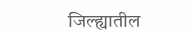जिल्ह्यातील